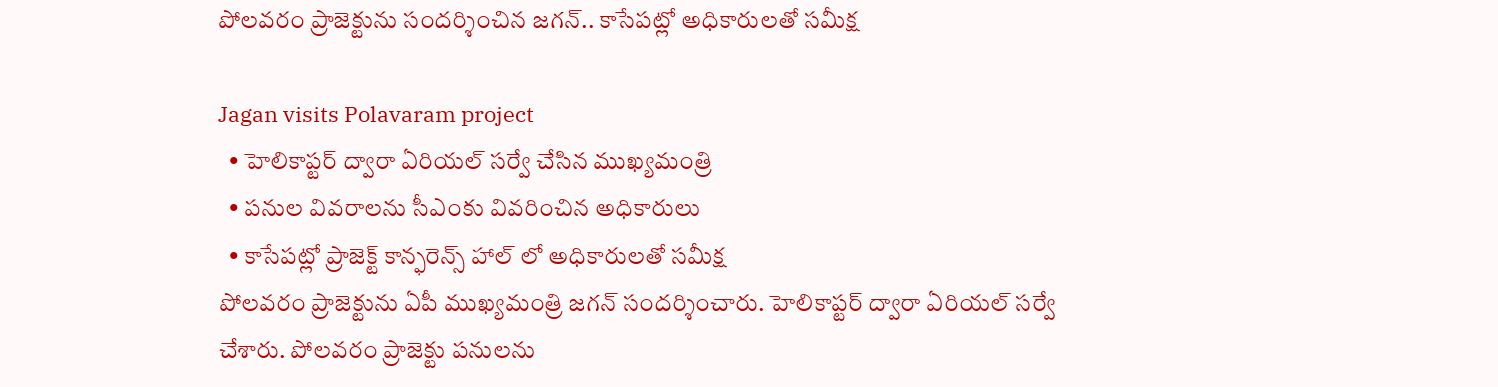పోలవరం ప్రాజెక్టును సందర్శించిన జగన్.. కాసేపట్లో అధికారులతో సమీక్ష

Jagan visits Polavaram project
  • హెలికాప్టర్ ద్వారా ఏరియల్ సర్వే చేసిన ముఖ్యమంత్రి
  • పనుల వివరాలను సీఎంకు వివరించిన అధికారులు
  • కాసేపట్లో ప్రాజెక్ట్ కాన్ఫరెన్స్ హాల్ లో అధికారులతో సమీక్ష
పోలవరం ప్రాజెక్టును ఏపీ ముఖ్యమంత్రి జగన్ సందర్శించారు. హెలికాప్టర్ ద్వారా ఏరియల్ సర్వే చేశారు. పోలవరం ప్రాజెక్టు పనులను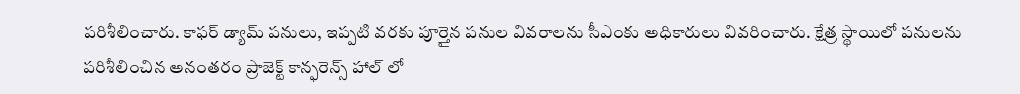పరిశీలించారు. కాఫర్ డ్యామ్ పనులు, ఇప్పటి వరకు పూర్తైన పనుల వివరాలను సీఎంకు అధికారులు వివరించారు. క్షేత్ర స్థాయిలో పనులను పరిశీలించిన అనంతరం ప్రాజెక్ట్ కాన్ఫరెన్స్ హాల్ లో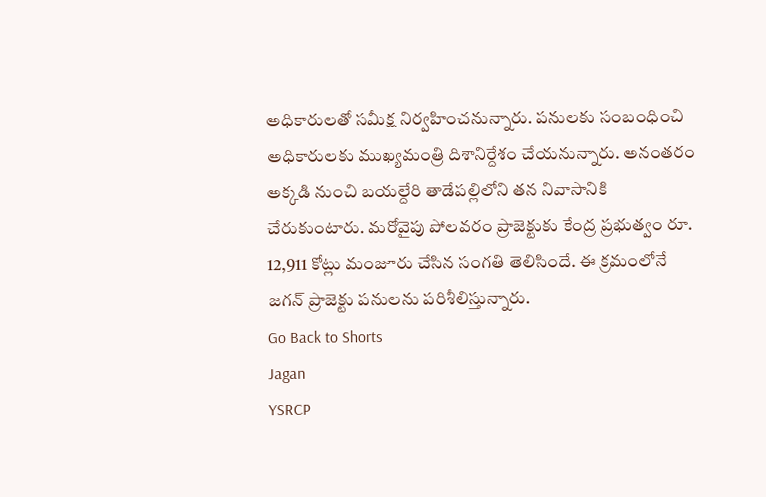అధికారులతో సమీక్ష నిర్వహించనున్నారు. పనులకు సంబంధించి అధికారులకు ముఖ్యమంత్రి దిశానిర్దేశం చేయనున్నారు. అనంతరం అక్కడి నుంచి బయల్దేరి తాడేపల్లిలోని తన నివాసానికి చేరుకుంటారు. మరోవైపు పోలవరం ప్రాజెక్టుకు కేంద్ర ప్రభుత్వం రూ. 12,911 కోట్లు మంజూరు చేసిన సంగతి తెలిసిందే. ఈ క్రమంలోనే జగన్ ప్రాజెక్టు పనులను పరిశీలిస్తున్నారు.
Go Back to Shorts
Jagan
YSRCP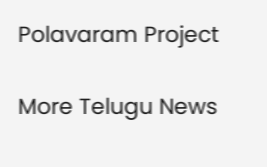Polavaram Project

More Telugu News